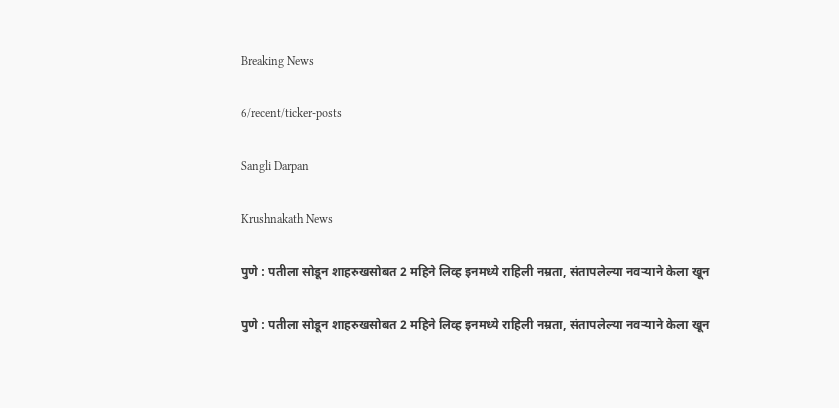Breaking News

6/recent/ticker-posts

Sangli Darpan

Krushnakath News

पुणे : पतीला सोडून शाहरुखसोबत 2 महिने लिव्ह इनमध्ये राहिली नम्रता, संतापलेल्या नवऱ्याने केला खून

पुणे : पतीला सोडून शाहरुखसोबत 2 महिने लिव्ह इनमध्ये राहिली नम्रता, संतापलेल्या नवऱ्याने केला खून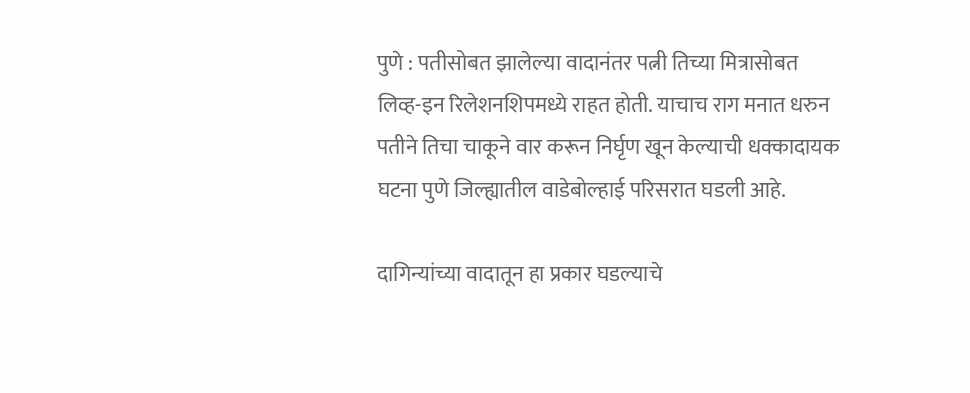पुणे : पतीसोबत झालेल्या वादानंतर पत्नी तिच्या मित्रासोबत लिव्ह-इन रिलेशनशिपमध्ये राहत होती. याचाच राग मनात धरुन पतीने तिचा चाकूने वार करून निर्घृण खून केल्याची धक्कादायक घटना पुणे जिल्ह्यातील वाडेबोल्हाई परिसरात घडली आहे.

दागिन्यांच्या वादातून हा प्रकार घडल्याचे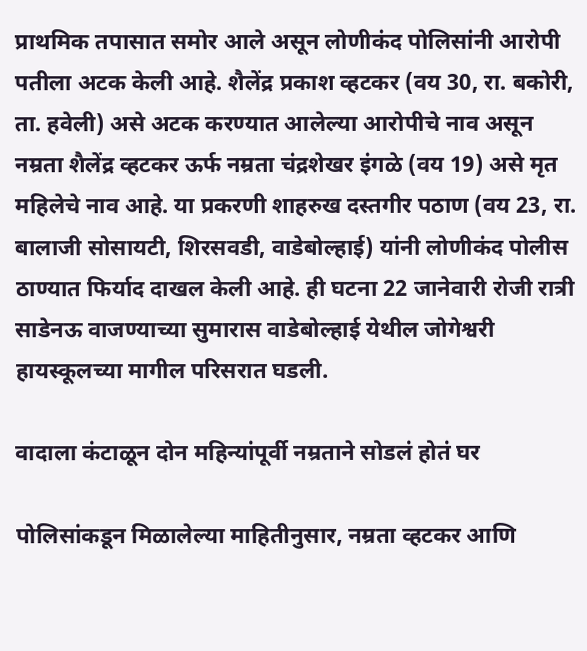प्राथमिक तपासात समोर आले असून लोणीकंद पोलिसांनी आरोपी पतीला अटक केली आहे. शैलेंद्र प्रकाश व्हटकर (वय 30, रा. बकोरी, ता. हवेली) असे अटक करण्यात आलेल्या आरोपीचे नाव असून नम्रता शैलेंद्र व्हटकर ऊर्फ नम्रता चंद्रशेखर इंगळे (वय 19) असे मृत महिलेचे नाव आहे. या प्रकरणी शाहरुख दस्तगीर पठाण (वय 23, रा. बालाजी सोसायटी, शिरसवडी, वाडेबोल्हाई) यांनी लोणीकंद पोलीस ठाण्यात फिर्याद दाखल केली आहे. ही घटना 22 जानेवारी रोजी रात्री साडेनऊ वाजण्याच्या सुमारास वाडेबोल्हाई येथील जोगेश्वरी हायस्कूलच्या मागील परिसरात घडली.

वादाला कंटाळून दोन महिन्यांपूर्वी नम्रताने सोडलं होतं घर

पोलिसांकडून मिळालेल्या माहितीनुसार, नम्रता व्हटकर आणि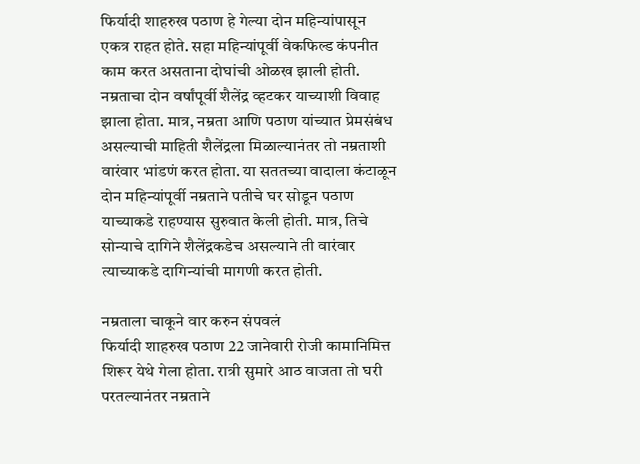फिर्यादी शाहरुख पठाण हे गेल्या दोन महिन्यांपासून एकत्र राहत होते. सहा महिन्यांपूर्वी वेकफिल्ड कंपनीत काम करत असताना दोघांची ओळख झाली होती. नम्रताचा दोन वर्षांपूर्वी शैलेंद्र व्हटकर याच्याशी विवाह झाला होता. मात्र, नम्रता आणि पठाण यांच्यात प्रेमसंबंध असल्याची माहिती शैलेंद्रला मिळाल्यानंतर तो नम्रताशी वारंवार भांडणं करत होता. या सततच्या वादाला कंटाळून दोन महिन्यांपूर्वी नम्रताने पतीचे घर सोडून पठाण याच्याकडे राहण्यास सुरुवात केली होती. मात्र, तिचे सोन्याचे दागिने शैलेंद्रकडेच असल्याने ती वारंवार त्याच्याकडे दागिन्यांची मागणी करत होती.

नम्रताला चाकूने वार करुन संपवलं
फिर्यादी शाहरुख पठाण 22 जानेवारी रोजी कामानिमित्त शिरूर येथे गेला होता. रात्री सुमारे आठ वाजता तो घरी परतल्यानंतर नम्रताने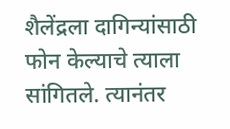शैलेंद्रला दागिन्यांसाठी फोन केल्याचे त्याला सांगितले. त्यानंतर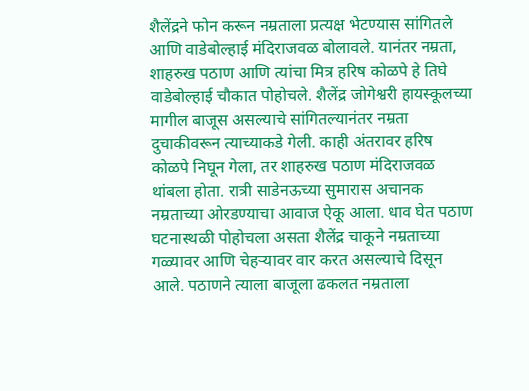शैलेंद्रने फोन करून नम्रताला प्रत्यक्ष भेटण्यास सांगितले आणि वाडेबोल्हाई मंदिराजवळ बोलावले. यानंतर नम्रता, शाहरुख पठाण आणि त्यांचा मित्र हरिष कोळपे हे तिघे वाडेबोल्हाई चौकात पोहोचले. शैलेंद्र जोगेश्वरी हायस्कूलच्या मागील बाजूस असल्याचे सांगितल्यानंतर नम्रता दुचाकीवरून त्याच्याकडे गेली. काही अंतरावर हरिष कोळपे निघून गेला, तर शाहरुख पठाण मंदिराजवळ थांबला होता. रात्री साडेनऊच्या सुमारास अचानक नम्रताच्या ओरडण्याचा आवाज ऐकू आला. धाव घेत पठाण घटनास्थळी पोहोचला असता शैलेंद्र चाकूने नम्रताच्या गळ्यावर आणि चेहऱ्यावर वार करत असल्याचे दिसून आले. पठाणने त्याला बाजूला ढकलत नम्रताला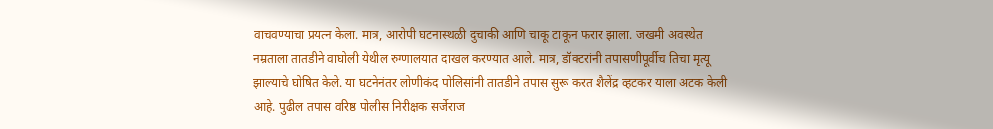वाचवण्याचा प्रयत्न केला. मात्र, आरोपी घटनास्थळी दुचाकी आणि चाकू टाकून फरार झाला. जखमी अवस्थेत नम्रताला तातडीने वाघोली येथील रुग्णालयात दाखल करण्यात आले. मात्र, डॉक्टरांनी तपासणीपूर्वीच तिचा मृत्यू झाल्याचे घोषित केले. या घटनेनंतर लोणीकंद पोलिसांनी तातडीने तपास सुरू करत शैलेंद्र व्हटकर याला अटक केली आहे. पुढील तपास वरिष्ठ पोलीस निरीक्षक सर्जेराज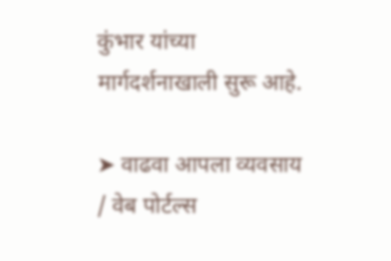कुंभार यांच्या मार्गदर्शनाखाली सुरू आहे.

➤ वाढवा आपला व्यवसाय / वेब पोर्टल्स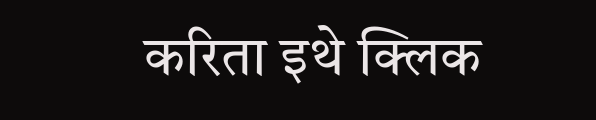करिता इथे क्लिक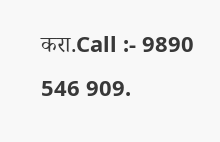करा.Call :- 9890 546 909.